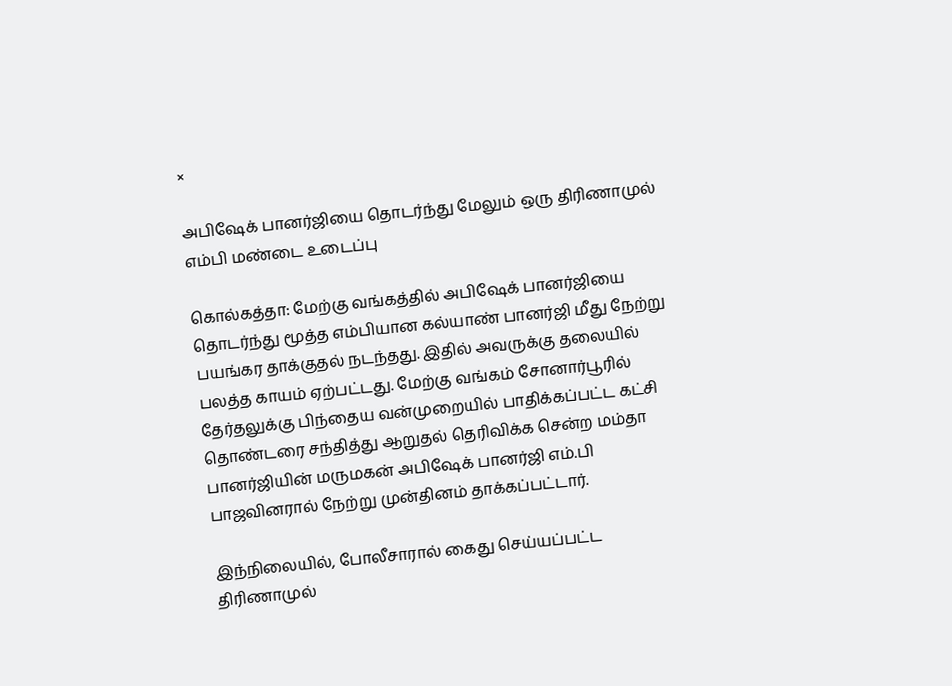×

அபிஷேக் பானர்ஜியை தொடர்ந்து மேலும் ஒரு திரிணாமுல் எம்பி மண்டை உடைப்பு

கொல்கத்தா: மேற்கு வங்கத்தில் அபிஷேக் பானர்ஜியை தொடர்ந்து மூத்த எம்பியான கல்யாண் பானர்ஜி மீது நேற்று பயங்கர தாக்குதல் நடந்தது. இதில் அவருக்கு தலையில் பலத்த காயம் ஏற்பட்டது. மேற்கு வங்கம் சோனார்பூரில் தேர்தலுக்கு பிந்தைய வன்முறையில் பாதிக்கப்பட்ட கட்சி தொண்டரை சந்தித்து ஆறுதல் தெரிவிக்க சென்ற மம்தா பானர்ஜியின் மருமகன் அபிஷேக் பானர்ஜி எம்.பி பாஜவினரால் நேற்று முன்தினம் தாக்கப்பட்டார்.

இந்நிலையில், போலீசாரால் கைது செய்யப்பட்ட திரிணாமுல்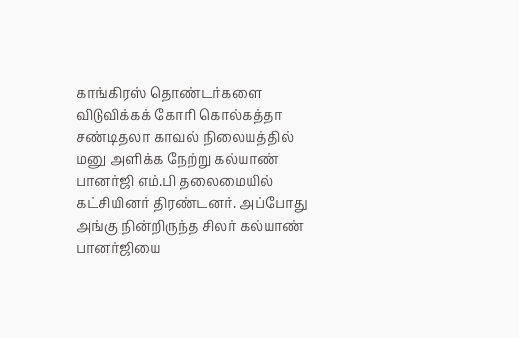காங்கிரஸ் தொண்டர்களை விடுவிக்கக் கோரி கொல்கத்தா சண்டிதலா காவல் நிலையத்தில் மனு அளிக்க நேற்று கல்யாண் பானர்ஜி எம்.பி தலைமையில் கட்சியினர் திரண்டனர். அப்போது அங்கு நின்றிருந்த சிலர் கல்யாண் பானர்ஜியை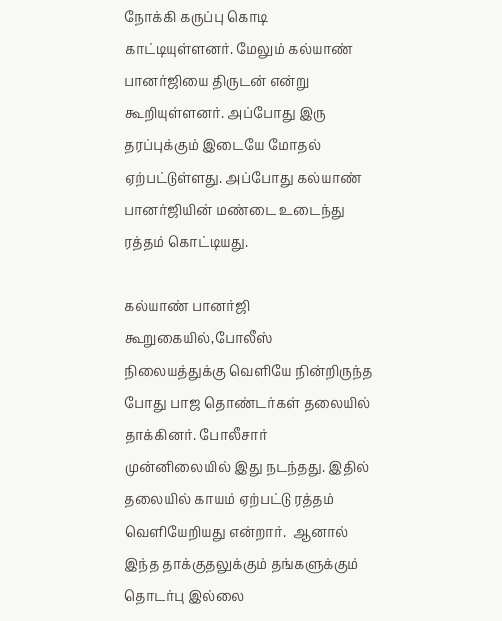நோக்கி கருப்பு கொடி காட்டியுள்ளனர். மேலும் கல்யாண் பானர்ஜியை திருடன் என்று கூறியுள்ளனர். அப்போது இரு தரப்புக்கும் இடையே மோதல் ஏற்பட்டுள்ளது. அப்போது கல்யாண் பானர்ஜியின் மண்டை உடைந்து ரத்தம் கொட்டியது.

கல்யாண் பானர்ஜி கூறுகையில்,போலீஸ் நிலையத்துக்கு வெளியே நின்றிருந்த போது பாஜ தொண்டர்கள் தலையில் தாக்கினர். போலீசார் முன்னிலையில் இது நடந்தது. இதில் தலையில் காயம் ஏற்பட்டு ரத்தம் வெளியேறியது என்றார்.  ஆனால் இந்த தாக்குதலுக்கும் தங்களுக்கும் தொடர்பு இல்லை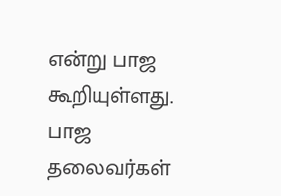என்று பாஜ கூறியுள்ளது. பாஜ தலைவர்கள்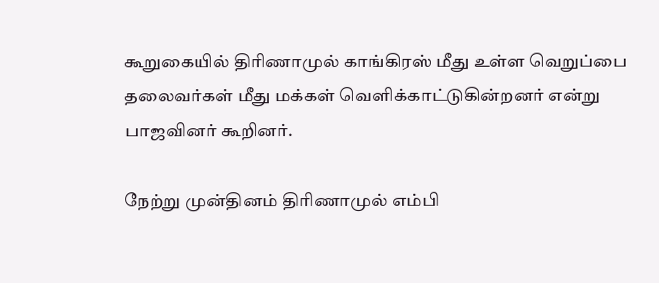கூறுகையில் திரிணாமுல் காங்கிரஸ் மீது உள்ள வெறுப்பை தலைவர்கள் மீது மக்கள் வெளிக்காட்டுகின்றனர் என்று பாஜவினர் கூறினர்.

நேற்று முன்தினம் திரிணாமுல் எம்பி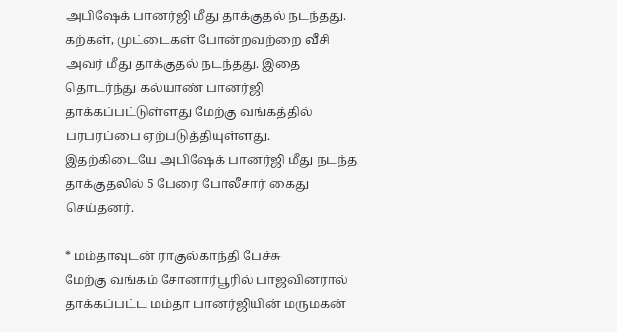அபிஷேக் பானர்ஜி மீது தாக்குதல் நடந்தது. கற்கள், முட்டைகள் போன்றவற்றை வீசி அவர் மீது தாக்குதல் நடந்தது. இதை தொடர்ந்து கல்யாண் பானர்ஜி தாக்கப்பட்டுள்ளது மேற்கு வங்கத்தில் பரபரப்பை ஏற்படுத்தியுள்ளது. இதற்கிடையே அபிஷேக் பானர்ஜி மீது நடந்த தாக்குதலில் 5 பேரை போலீசார் கைது செய்தனர்.

* மம்தாவுடன் ராகுல்காந்தி பேச்சு
மேற்கு வங்கம் சோனார்பூரில் பாஜவினரால் தாக்கப்பட்ட மம்தா பானர்ஜியின் மருமகன்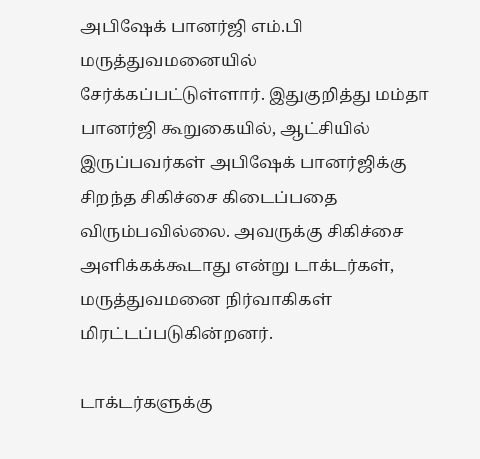அபிஷேக் பானர்ஜி எம்.பி மருத்துவமனையில் சேர்க்கப்பட்டுள்ளார். இதுகுறித்து மம்தா பானர்ஜி கூறுகையில், ஆட்சியில் இருப்பவர்கள் அபிஷேக் பானர்ஜிக்கு சிறந்த சிகிச்சை கிடைப்பதை விரும்பவில்லை. அவருக்கு சிகிச்சை அளிக்கக்கூடாது என்று டாக்டர்கள், மருத்துவமனை நிர்வாகிகள் மிரட்டப்படுகின்றனர்.

டாக்டர்களுக்கு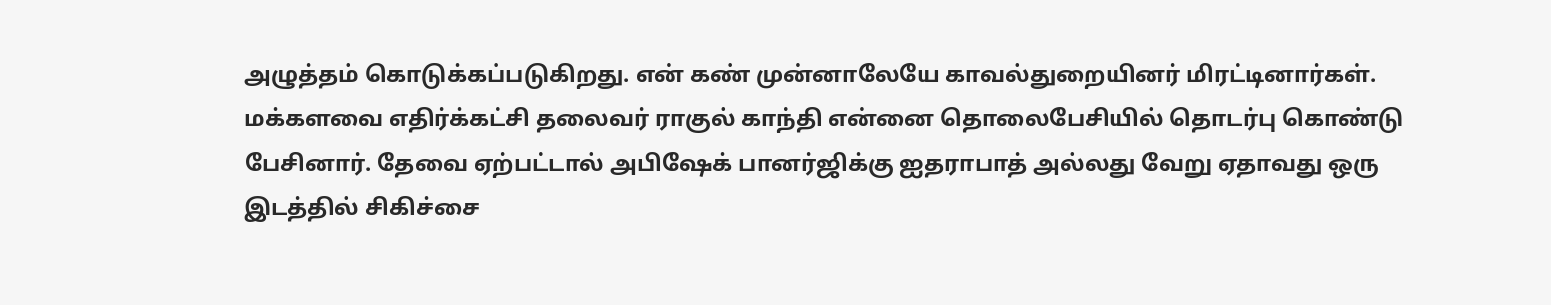அழுத்தம் கொடுக்கப்படுகிறது. என் கண் முன்னாலேயே காவல்துறையினர் மிரட்டினார்கள். மக்களவை எதிர்க்கட்சி தலைவர் ராகுல் காந்தி என்னை தொலைபேசியில் தொடர்பு கொண்டு பேசினார். தேவை ஏற்பட்டால் அபிஷேக் பானர்ஜிக்கு ஐதராபாத் அல்லது வேறு ஏதாவது ஒரு இடத்தில் சிகிச்சை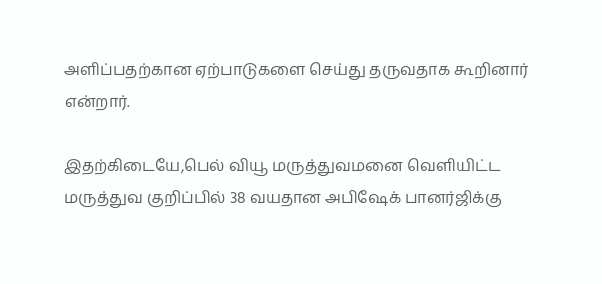அளிப்பதற்கான ஏற்பாடுகளை செய்து தருவதாக கூறினார் என்றார்.

இதற்கிடையே,பெல் வியூ மருத்துவமனை வெளியிட்ட மருத்துவ குறிப்பில் 38 வயதான அபிஷேக் பானர்ஜிக்கு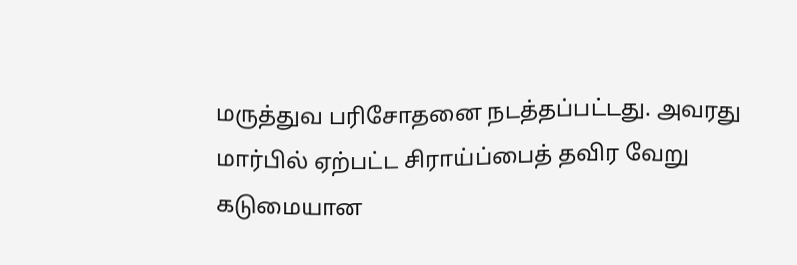மருத்துவ பரிசோதனை நடத்தப்பட்டது. அவரது மார்பில் ஏற்பட்ட சிராய்ப்பைத் தவிர வேறு கடுமையான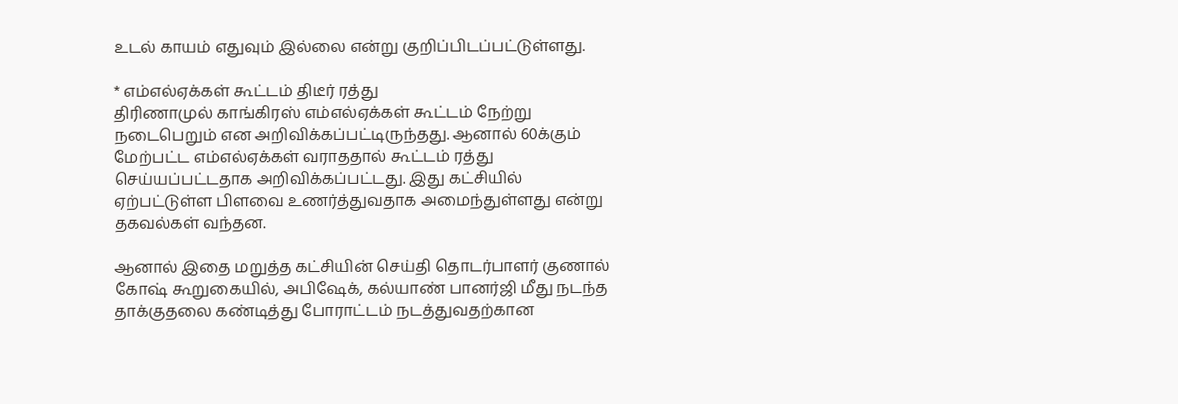உடல் காயம் எதுவும் இல்லை என்று குறிப்பிடப்பட்டுள்ளது.

* எம்எல்ஏக்கள் கூட்டம் திடீர் ரத்து
திரிணாமுல் காங்கிரஸ் எம்எல்ஏக்கள் கூட்டம் நேற்று நடைபெறும் என அறிவிக்கப்பட்டிருந்தது. ஆனால் 60க்கும் மேற்பட்ட எம்எல்ஏக்கள் வராததால் கூட்டம் ரத்து செய்யப்பட்டதாக அறிவிக்கப்பட்டது. இது கட்சியில் ஏற்பட்டுள்ள பிளவை உணர்த்துவதாக அமைந்துள்ளது என்று தகவல்கள் வந்தன.

ஆனால் இதை மறுத்த கட்சியின் செய்தி தொடர்பாளர் குணால் கோஷ் கூறுகையில், அபிஷேக், கல்யாண் பானர்ஜி மீது நடந்த தாக்குதலை கண்டித்து போராட்டம் நடத்துவதற்கான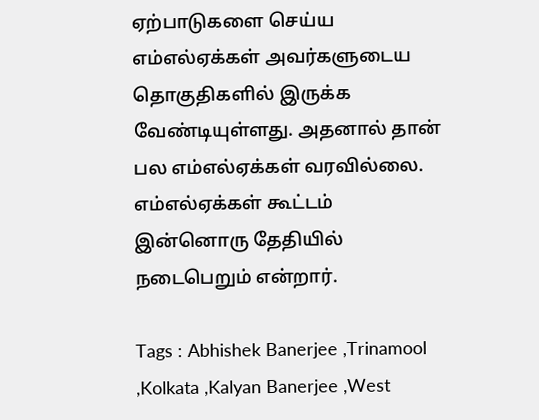ஏற்பாடுகளை செய்ய எம்எல்ஏக்கள் அவர்களுடைய தொகுதிகளில் இருக்க வேண்டியுள்ளது. அதனால் தான் பல எம்எல்ஏக்கள் வரவில்லை. எம்எல்ஏக்கள் கூட்டம் இன்னொரு தேதியில் நடைபெறும் என்றார்.

Tags : Abhishek Banerjee ,Trinamool ,Kolkata ,Kalyan Banerjee ,West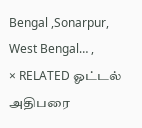Bengal ,Sonarpur, West Bengal… ,
× RELATED ஓட்டல் அதிபரை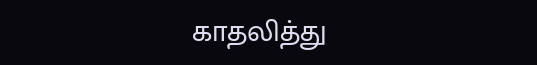காதலித்து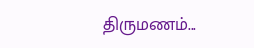திருமணம்...